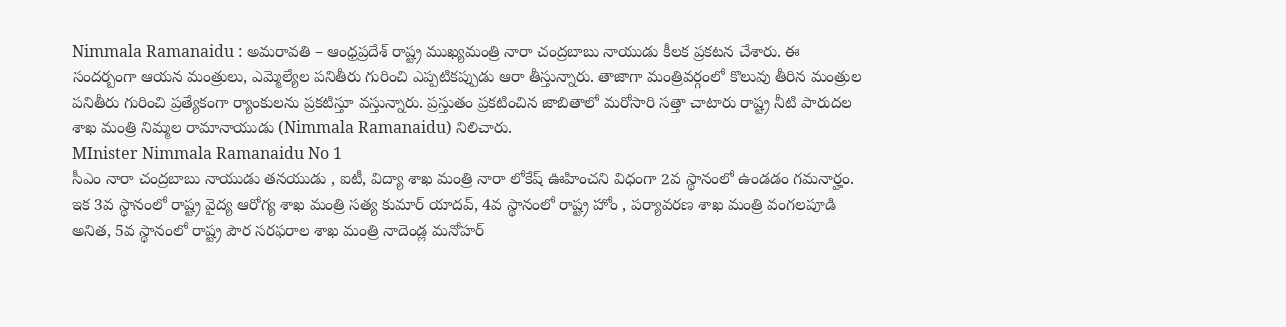Nimmala Ramanaidu : అమరావతి – ఆంధ్రప్రదేశ్ రాష్ట్ర ముఖ్యమంత్రి నారా చంద్రబాబు నాయుడు కీలక ప్రకటన చేశారు. ఈ సందర్బంగా ఆయన మంత్రులు, ఎమ్మెల్యేల పనితీరు గురించి ఎప్పటికప్పుడు ఆరా తీస్తున్నారు. తాజాగా మంత్రివర్గంలో కొలువు తీరిన మంత్రుల పనితీరు గురించి ప్రత్యేకంగా ర్యాంకులను ప్రకటిస్తూ వస్తున్నారు. ప్రస్తుతం ప్రకటించిన జాబితాలో మరోసారి సత్తా చాటారు రాష్ట్ర నీటి పారుదల శాఖ మంత్రి నిమ్మల రామానాయుడు (Nimmala Ramanaidu) నిలిచారు.
MInister Nimmala Ramanaidu No 1
సీఎం నారా చంద్రబాబు నాయుడు తనయుడు , ఐటీ, విద్యా శాఖ మంత్రి నారా లోకేష్ ఊహించని విధంగా 2వ స్థానంలో ఉండడం గమనార్హం. ఇక 3వ స్థానంలో రాష్ట్ర వైద్య ఆరోగ్య శాఖ మంత్రి సత్య కుమార్ యాదవ్, 4వ స్థానంలో రాష్ట్ర హోం , పర్యావరణ శాఖ మంత్రి వంగలపూడి అనిత, 5వ స్థానంలో రాష్ట్ర పౌర సరఫరాల శాఖ మంత్రి నాదెండ్ల మనోహర్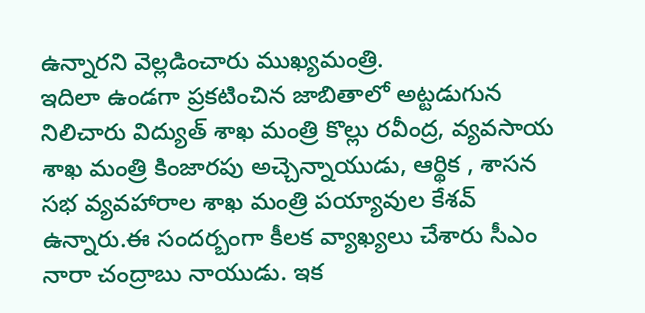ఉన్నారని వెల్లడించారు ముఖ్యమంత్రి.
ఇదిలా ఉండగా ప్రకటించిన జాబితాలో అట్టడుగున నిలిచారు విద్యుత్ శాఖ మంత్రి కొల్లు రవీంద్ర, వ్యవసాయ శాఖ మంత్రి కింజారపు అచ్చెన్నాయుడు, ఆర్థిక , శాసన సభ వ్యవహారాల శాఖ మంత్రి పయ్యావుల కేశవ్ ఉన్నారు.ఈ సందర్బంగా కీలక వ్యాఖ్యలు చేశారు సీఎం నారా చంద్రాబు నాయుడు. ఇక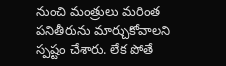నుంచి మంత్రులు మరింత పనితీరును మార్చుకోవాలని స్పష్టం చేశారు. లేక పోతే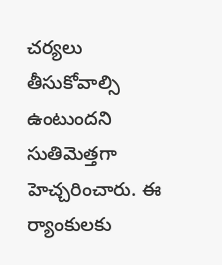చర్యలు తీసుకోవాల్సి ఉంటుందని సుతిమెత్తగా హెచ్చరించారు. ఈ ర్యాంకులకు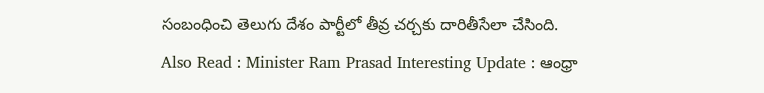సంబంధించి తెలుగు దేశం పార్టీలో తీవ్ర చర్చకు దారితీసేలా చేసింది.
Also Read : Minister Ram Prasad Interesting Update : ఆంధ్రా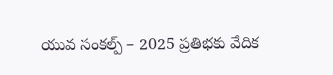యువ సంకల్ప్ – 2025 ప్రతిభకు వేదిక